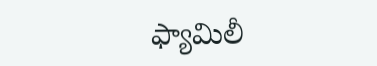ఫ్యామిలీ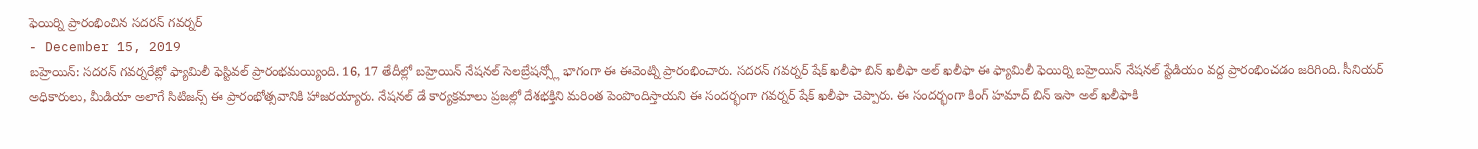ఫెయిర్ని ప్రారంభించిన సదరన్ గవర్నర్
- December 15, 2019
బహ్రెయిన్: సదరన్ గవర్నరేట్లో ఫ్యామిలీ ఫెస్టివల్ ప్రారంభమయ్యింది. 16, 17 తేదీల్లో బహ్రెయిన్ నేషనల్ సెలబ్రేషన్స్లో భాగంగా ఈ ఈవెంట్ని ప్రారంభించారు. సదరన్ గవర్నర్ షేక్ ఖలీఫా బిన్ ఖలీఫా అల్ ఖలీఫా ఈ ఫ్యామిలీ ఫెయిర్ని బహ్రెయిన్ నేషనల్ స్టేడియం వద్ద ప్రారంభించడం జరిగింది. సీనియర్ అధికారులు, మీడియా అలాగే సిటిజన్స్ ఈ ప్రారంభోత్సవానికి హాజరయ్యారు. నేషనల్ డే కార్యక్రమాలు ప్రజల్లో దేశభక్తిని మరింత పెంపొందిస్తాయని ఈ సందర్భంగా గవర్నర్ షేక్ ఖలీఫా చెప్పారు. ఈ సందర్భంగా కింగ్ హమాద్ బిన్ ఇసా అల్ ఖలీఫాకి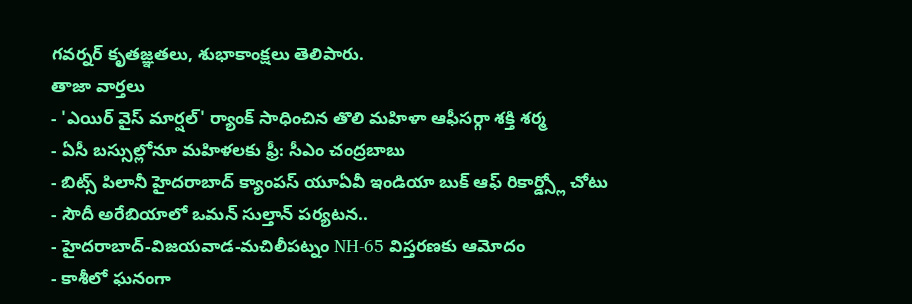గవర్నర్ కృతజ్ఞతలు, శుభాకాంక్షలు తెలిపారు.
తాజా వార్తలు
- 'ఎయిర్ వైస్ మార్షల్' ర్యాంక్ సాధించిన తొలి మహిళా ఆఫీసర్గా శక్తి శర్మ
- ఏసీ బస్సుల్లోనూ మహిళలకు ఫ్రీ: సీఎం చంద్రబాబు
- బిట్స్ పిలానీ హైదరాబాద్ క్యాంపస్ యూఏవీ ఇండియా బుక్ ఆఫ్ రికార్డ్స్లో చోటు
- సౌదీ అరేబియాలో ఒమన్ సుల్తాన్ పర్యటన..
- హైదరాబాద్-విజయవాడ-మచిలీపట్నం NH-65 విస్తరణకు ఆమోదం
- కాశీలో ఘనంగా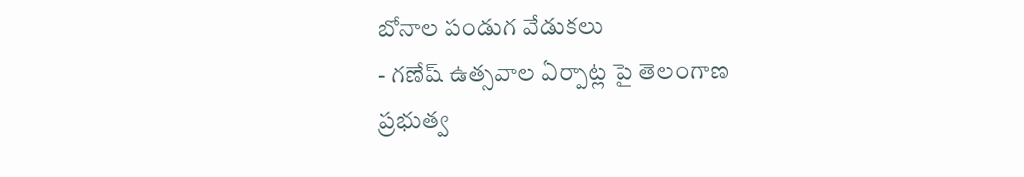బోనాల పండుగ వేడుకలు
- గణేష్ ఉత్సవాల ఏర్పాట్ల పై తెలంగాణ ప్రభుత్వ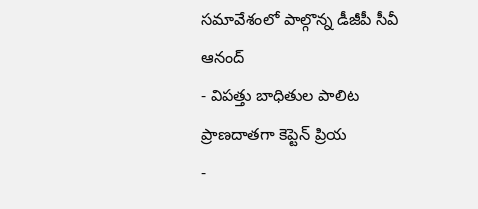సమావేశంలో పాల్గొన్న డీజీపీ సీవీ ఆనంద్
- విపత్తు బాధితుల పాలిట ప్రాణదాతగా కెప్టెన్ ప్రియ
-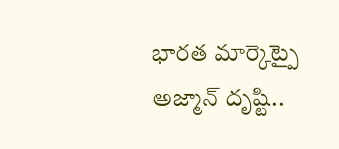భారత మార్కెట్పై అజ్మాన్ దృష్టి..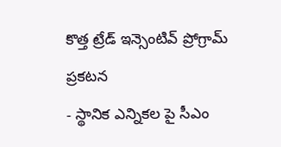కొత్త ట్రేడ్ ఇన్సెంటివ్ ప్రోగ్రామ్ ప్రకటన
- స్థానిక ఎన్నికల పై సీఎం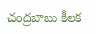చంద్రబాబు కీలక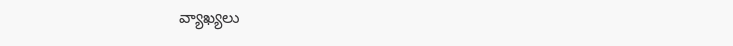వ్యాఖ్యలు